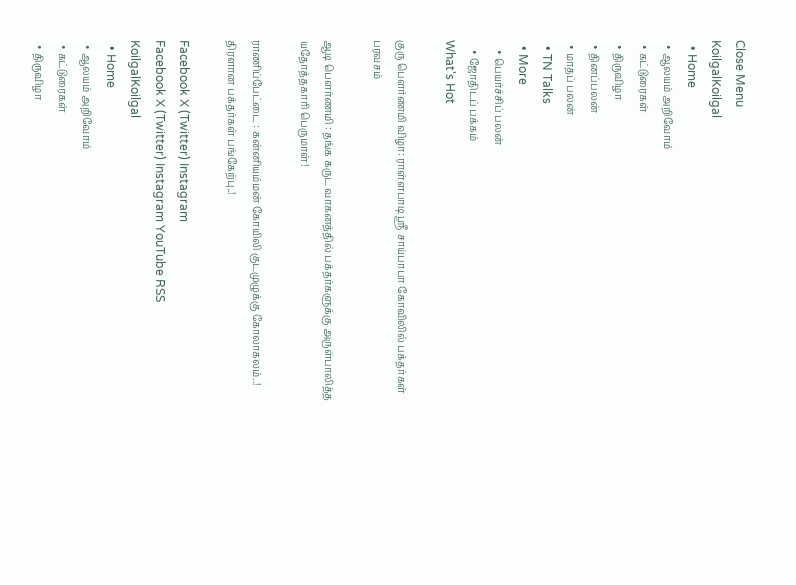Close Menu
KoilgalKoilgal
  • Home
  • ஆலயம் அறிவோம்
  • கட்டுரைகள்
  • திருவிழா
  • தினப்பலன்
  • மாதப் பலன்
  • TN Talks
  • More
    • பெயர்ச்சிப் பலன்
    • ஜோதிடப் பக்கம்
What's Hot

குரு பௌர்ணமி விழா: ராள்ளபாடி ஸ்ரீ சாய்பாபா கோவிலில் பக்தர்கள் பரவசம்

ஆடி பௌர்ணமி : தங்க கருட வாகனத்தில் பக்தர்களுக்கு அருள்பாலித்த யதோத்தகாரி பெருமாள்!

ராணிப்பேட்டை : கன்னியம்மன் கோயிலி குடமுழுக்கு கோலாகலம்..! திரளான பக்தர்கள் பங்கேற்பு..!

Facebook X (Twitter) Instagram
Facebook X (Twitter) Instagram YouTube RSS
KoilgalKoilgal
  • Home
  • ஆலயம் அறிவோம்
  • கட்டுரைகள்
  • திருவிழா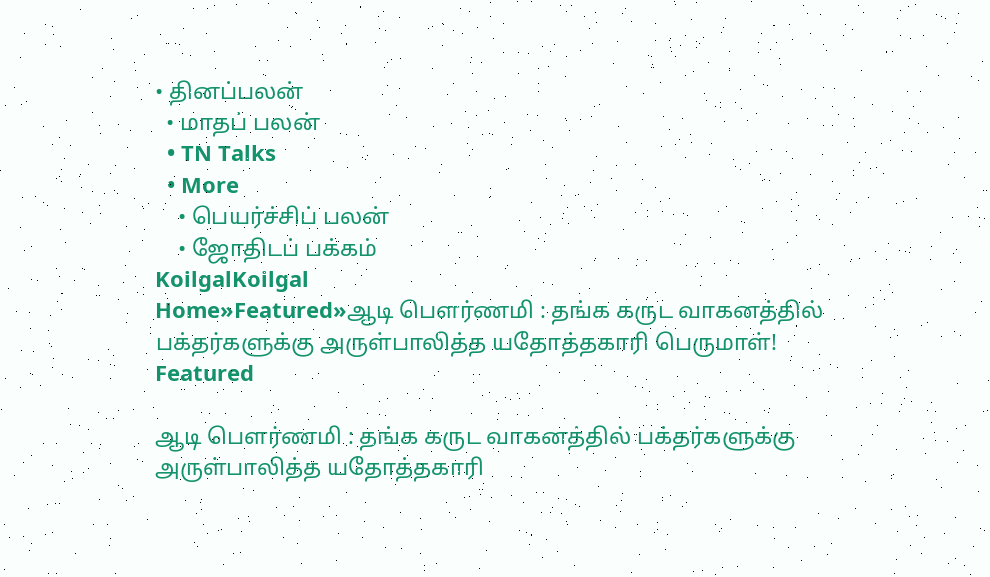• தினப்பலன்
  • மாதப் பலன்
  • TN Talks
  • More
    • பெயர்ச்சிப் பலன்
    • ஜோதிடப் பக்கம்
KoilgalKoilgal
Home»Featured»ஆடி பௌர்ணமி : தங்க கருட வாகனத்தில் பக்தர்களுக்கு அருள்பாலித்த யதோத்தகாரி பெருமாள்!
Featured

ஆடி பௌர்ணமி : தங்க கருட வாகனத்தில் பக்தர்களுக்கு அருள்பாலித்த யதோத்தகாரி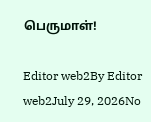பெருமாள்!

Editor web2By Editor web2July 29, 2026No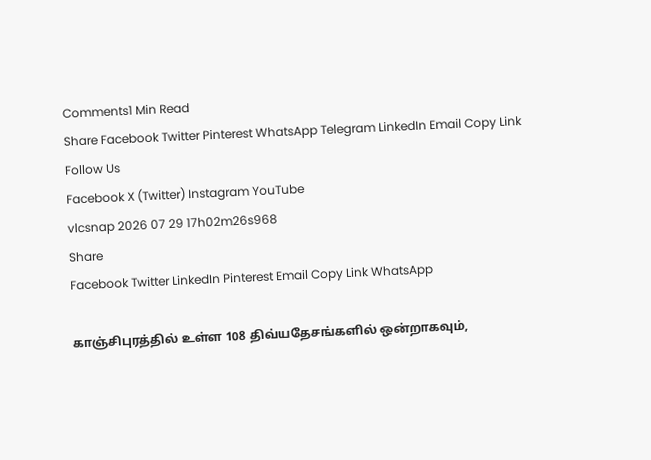Comments1 Min Read
Share Facebook Twitter Pinterest WhatsApp Telegram LinkedIn Email Copy Link
Follow Us
Facebook X (Twitter) Instagram YouTube
vlcsnap 2026 07 29 17h02m26s968
Share
Facebook Twitter LinkedIn Pinterest Email Copy Link WhatsApp

காஞ்சிபுரத்தில் உள்ள 108 திவ்யதேசங்களில் ஒன்றாகவும்,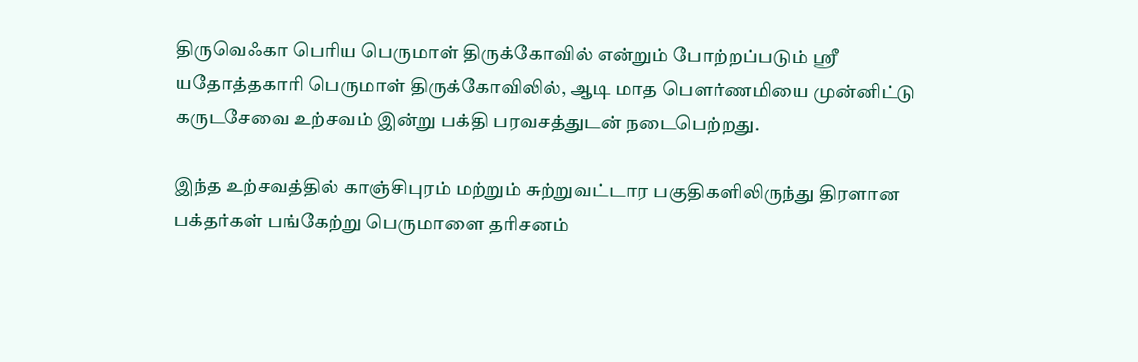திருவெஃகா பெரிய பெருமாள் திருக்கோவில் என்றும் போற்றப்படும் ஸ்ரீ யதோத்தகாரி பெருமாள் திருக்கோவிலில், ஆடி மாத பௌர்ணமியை முன்னிட்டு கருடசேவை உற்சவம் இன்று பக்தி பரவசத்துடன் நடைபெற்றது.

இந்த உற்சவத்தில் காஞ்சிபுரம் மற்றும் சுற்றுவட்டார பகுதிகளிலிருந்து திரளான பக்தர்கள் பங்கேற்று பெருமாளை தரிசனம்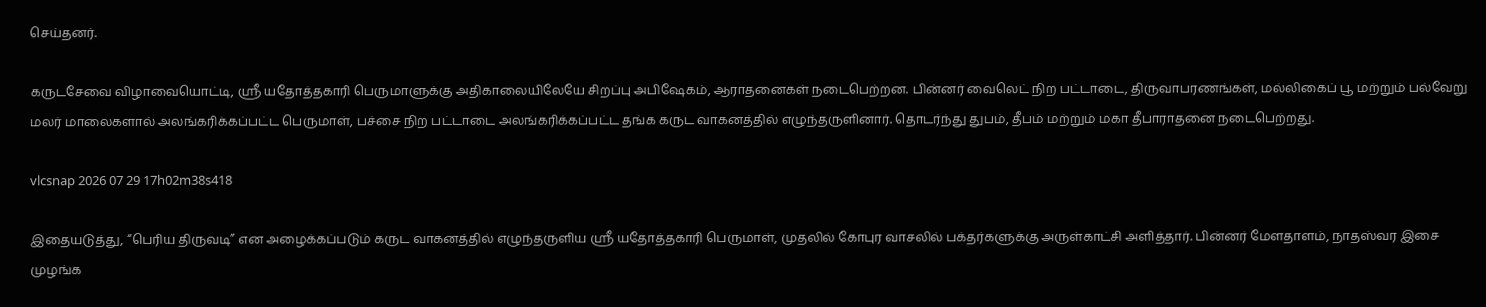செய்தனர்.

கருடசேவை விழாவையொட்டி, ஸ்ரீ யதோத்தகாரி பெருமாளுக்கு அதிகாலையிலேயே சிறப்பு அபிஷேகம், ஆராதனைகள் நடைபெற்றன. பின்னர் வைலெட் நிற பட்டாடை, திருவாபரணங்கள், மல்லிகைப் பூ மற்றும் பல்வேறு மலர் மாலைகளால் அலங்கரிக்கப்பட்ட பெருமாள், பச்சை நிற பட்டாடை அலங்கரிக்கப்பட்ட தங்க கருட வாகனத்தில் எழுந்தருளினார். தொடர்ந்து துபம், தீபம் மற்றும் மகா தீபாராதனை நடைபெற்றது.

vlcsnap 2026 07 29 17h02m38s418

இதையடுத்து, “பெரிய திருவடி” என அழைக்கப்படும் கருட வாகனத்தில் எழுந்தருளிய ஸ்ரீ யதோத்தகாரி பெருமாள், முதலில் கோபுர வாசலில் பக்தர்களுக்கு அருள்காட்சி அளித்தார். பின்னர் மேளதாளம், நாதஸ்வர இசை முழங்க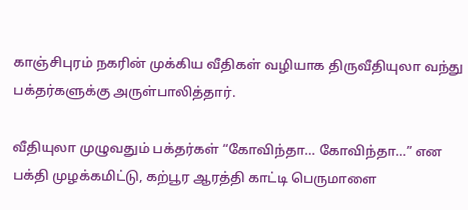காஞ்சிபுரம் நகரின் முக்கிய வீதிகள் வழியாக திருவீதியுலா வந்து பக்தர்களுக்கு அருள்பாலித்தார்.

வீதியுலா முழுவதும் பக்தர்கள் “கோவிந்தா… கோவிந்தா…” என பக்தி முழக்கமிட்டு, கற்பூர ஆரத்தி காட்டி பெருமாளை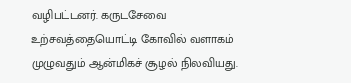வழிபட்டனர். கருடசேவை உற்சவத்தையொட்டி கோவில் வளாகம் முழுவதும் ஆன்மிகச் சூழல் நிலவியது.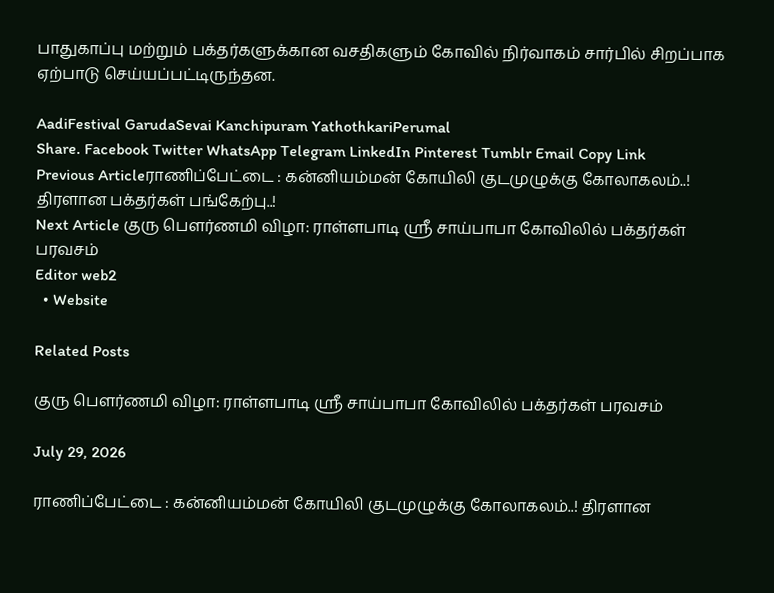பாதுகாப்பு மற்றும் பக்தர்களுக்கான வசதிகளும் கோவில் நிர்வாகம் சார்பில் சிறப்பாக ஏற்பாடு செய்யப்பட்டிருந்தன.

AadiFestival GarudaSevai Kanchipuram YathothkariPerumal
Share. Facebook Twitter WhatsApp Telegram LinkedIn Pinterest Tumblr Email Copy Link
Previous Articleராணிப்பேட்டை : கன்னியம்மன் கோயிலி குடமுழுக்கு கோலாகலம்..! திரளான பக்தர்கள் பங்கேற்பு..!
Next Article குரு பௌர்ணமி விழா: ராள்ளபாடி ஸ்ரீ சாய்பாபா கோவிலில் பக்தர்கள் பரவசம்
Editor web2
  • Website

Related Posts

குரு பௌர்ணமி விழா: ராள்ளபாடி ஸ்ரீ சாய்பாபா கோவிலில் பக்தர்கள் பரவசம்

July 29, 2026

ராணிப்பேட்டை : கன்னியம்மன் கோயிலி குடமுழுக்கு கோலாகலம்..! திரளான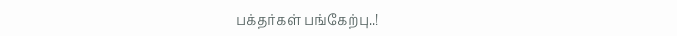பக்தர்கள் பங்கேற்பு..!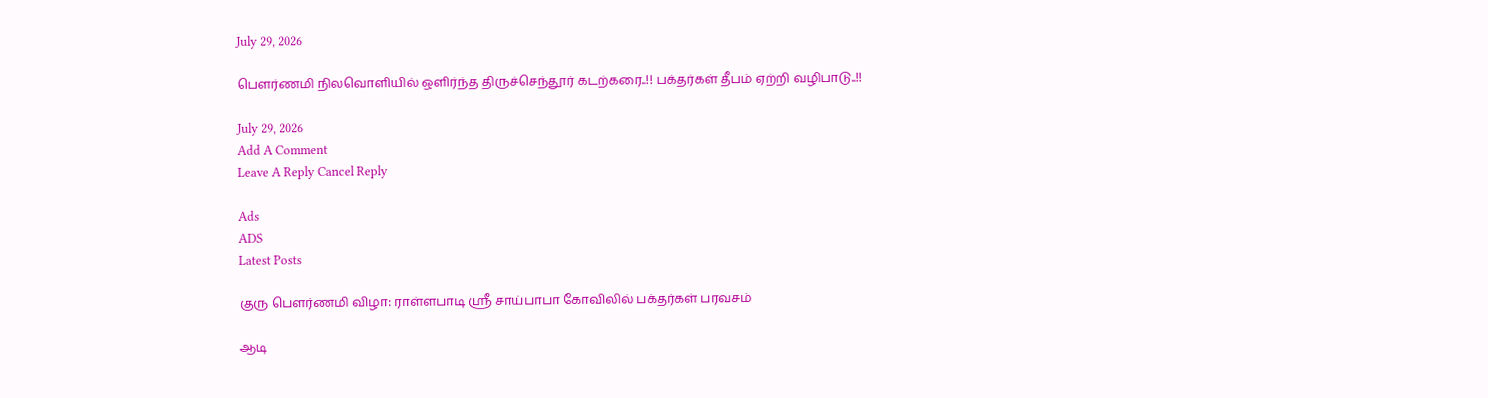July 29, 2026

பௌர்ணமி நிலவொளியில் ஒளிர்ந்த திருச்செந்தூர் கடற்கரை..!! பக்தர்கள் தீபம் ஏற்றி வழிபாடு..!!

July 29, 2026
Add A Comment
Leave A Reply Cancel Reply

Ads
ADS
Latest Posts

குரு பௌர்ணமி விழா: ராள்ளபாடி ஸ்ரீ சாய்பாபா கோவிலில் பக்தர்கள் பரவசம்

ஆடி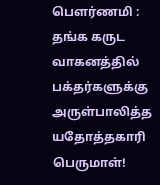பௌர்ணமி : தங்க கருட வாகனத்தில் பக்தர்களுக்கு அருள்பாலித்த யதோத்தகாரி பெருமாள்!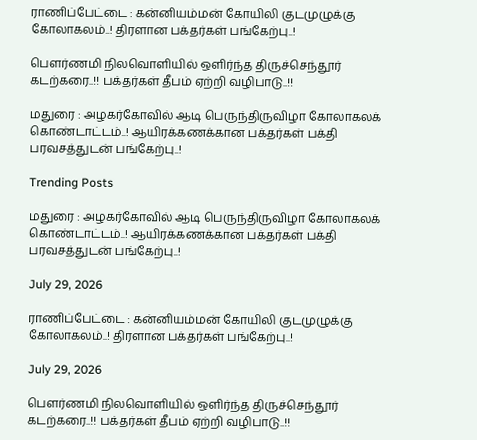ராணிப்பேட்டை : கன்னியம்மன் கோயிலி குடமுழுக்கு கோலாகலம்..! திரளான பக்தர்கள் பங்கேற்பு..!

பௌர்ணமி நிலவொளியில் ஒளிர்ந்த திருச்செந்தூர் கடற்கரை..!! பக்தர்கள் தீபம் ஏற்றி வழிபாடு..!!

மதுரை : அழகர்கோவில் ஆடி பெருந்திருவிழா கோலாகலக் கொண்டாட்டம்..! ஆயிரக்கணக்கான பக்தர்கள் பக்தி பரவசத்துடன் பங்கேற்பு..!

Trending Posts

மதுரை : அழகர்கோவில் ஆடி பெருந்திருவிழா கோலாகலக் கொண்டாட்டம்..! ஆயிரக்கணக்கான பக்தர்கள் பக்தி பரவசத்துடன் பங்கேற்பு..!

July 29, 2026

ராணிப்பேட்டை : கன்னியம்மன் கோயிலி குடமுழுக்கு கோலாகலம்..! திரளான பக்தர்கள் பங்கேற்பு..!

July 29, 2026

பௌர்ணமி நிலவொளியில் ஒளிர்ந்த திருச்செந்தூர் கடற்கரை..!! பக்தர்கள் தீபம் ஏற்றி வழிபாடு..!!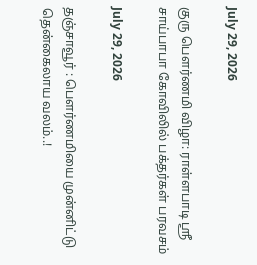July 29, 2026

குரு பௌர்ணமி விழா: ராள்ளபாடி ஸ்ரீ சாய்பாபா கோவிலில் பக்தர்கள் பரவசம்

July 29, 2026

தஞ்சாவூர் : பௌர்ணமியை முன்னிட்டு தென்கைலாய வலம்..!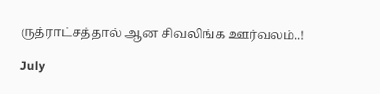ருத்ராட்சத்தால் ஆன சிவலிங்க ஊர்வலம்..!

July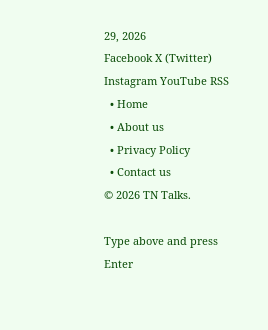29, 2026
Facebook X (Twitter) Instagram YouTube RSS
  • Home
  • About us
  • Privacy Policy
  • Contact us
© 2026 TN Talks.

Type above and press Enter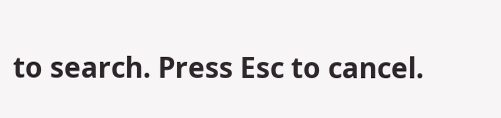to search. Press Esc to cancel.